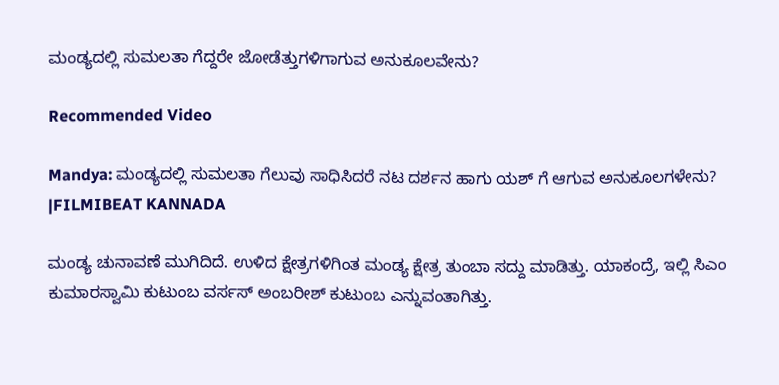ಮಂಡ್ಯದಲ್ಲಿ ಸುಮಲತಾ ಗೆದ್ದರೇ ಜೋಡೆತ್ತುಗಳಿಗಾಗುವ ಅನುಕೂಲವೇನು?

Recommended Video

Mandya: ಮಂಡ್ಯದಲ್ಲಿ ಸುಮಲತಾ ಗೆಲುವು ಸಾಧಿಸಿದರೆ ನಟ ದರ್ಶನ ಹಾಗು ಯಶ್ ಗೆ ಆಗುವ ಅನುಕೂಲಗಳೇನು? |FILMIBEAT KANNADA

ಮಂಡ್ಯ ಚುನಾವಣೆ ಮುಗಿದಿದೆ. ಉಳಿದ ಕ್ಷೇತ್ರಗಳಿಗಿಂತ ಮಂಡ್ಯ ಕ್ಷೇತ್ರ ತುಂಬಾ ಸದ್ದು ಮಾಡಿತ್ತು. ಯಾಕಂದ್ರೆ, ಇಲ್ಲಿ ಸಿಎಂ ಕುಮಾರಸ್ವಾಮಿ ಕುಟುಂಬ ವರ್ಸಸ್ ಅಂಬರೀಶ್ ಕುಟುಂಬ ಎನ್ನುವಂತಾಗಿತ್ತು.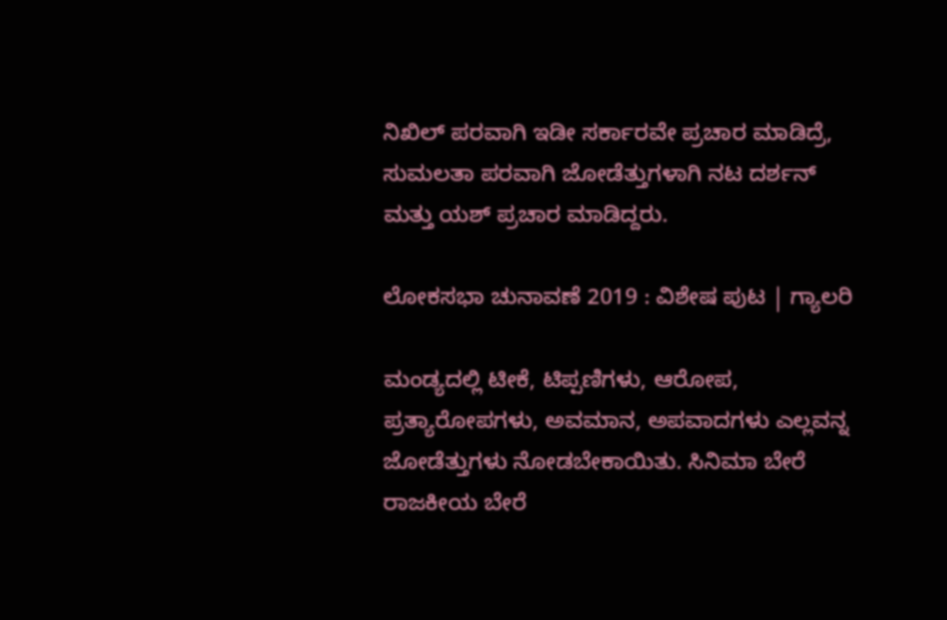ನಿಖಿಲ್ ಪರವಾಗಿ ಇಡೀ ಸರ್ಕಾರವೇ ಪ್ರಚಾರ ಮಾಡಿದ್ರೆ, ಸುಮಲತಾ ಪರವಾಗಿ ಜೋಡೆತ್ತುಗಳಾಗಿ ನಟ ದರ್ಶನ್ ಮತ್ತು ಯಶ್ ಪ್ರಚಾರ ಮಾಡಿದ್ದರು.

ಲೋಕಸಭಾ ಚುನಾವಣೆ 2019 : ವಿಶೇಷ ಪುಟ | ಗ್ಯಾಲರಿ

ಮಂಡ್ಯದಲ್ಲಿ ಟೀಕೆ, ಟಿಪ್ಪಣಿಗಳು, ಆರೋಪ, ಪ್ರತ್ಯಾರೋಪಗಳು, ಅವಮಾನ, ಅಪವಾದಗಳು ಎಲ್ಲವನ್ನ ಜೋಡೆತ್ತುಗಳು ನೋಡಬೇಕಾಯಿತು. ಸಿನಿಮಾ ಬೇರೆ ರಾಜಕೀಯ ಬೇರೆ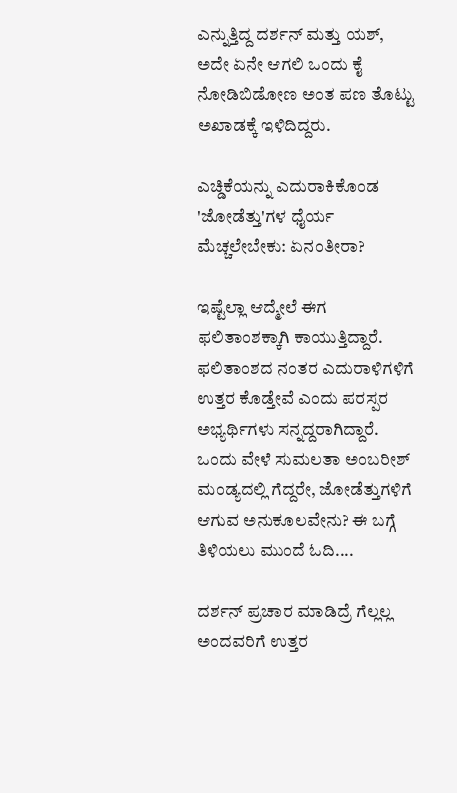ಎನ್ನುತ್ತಿದ್ದ ದರ್ಶನ್ ಮತ್ತು ಯಶ್, ಅದೇ ಏನೇ ಆಗಲಿ ಒಂದು ಕೈ ನೋಡಿಬಿಡೋಣ ಅಂತ ಪಣ ತೊಟ್ಟು ಅಖಾಡಕ್ಕೆ ಇಳಿದಿದ್ದರು.

ಎಚ್ಡಿಕೆಯನ್ನು ಎದುರಾಕಿಕೊಂಡ 'ಜೋಡೆತ್ತು'ಗಳ ಧೈರ್ಯ ಮೆಚ್ಚಲೇಬೇಕು: ಏನಂತೀರಾ?

ಇಷ್ಟೆಲ್ಲಾ ಆದ್ಮೇಲೆ ಈಗ ಫಲಿತಾಂಶಕ್ಕಾಗಿ ಕಾಯುತ್ತಿದ್ದಾರೆ. ಫಲಿತಾಂಶದ ನಂತರ ಎದುರಾಳಿಗಳಿಗೆ ಉತ್ತರ ಕೊಡ್ತೇವೆ ಎಂದು ಪರಸ್ಪರ ಅಭ್ಯರ್ಥಿಗಳು ಸನ್ನದ್ದರಾಗಿದ್ದಾರೆ. ಒಂದು ವೇಳೆ ಸುಮಲತಾ ಅಂಬರೀಶ್ ಮಂಡ್ಯದಲ್ಲಿ ಗೆದ್ದರೇ, ಜೋಡೆತ್ತುಗಳಿಗೆ ಆಗುವ ಅನುಕೂಲವೇನು? ಈ ಬಗ್ಗೆ ತಿಳಿಯಲು ಮುಂದೆ ಓದಿ....

ದರ್ಶನ್ ಪ್ರಚಾರ ಮಾಡಿದ್ರೆ ಗೆಲ್ಲಲ್ಲ ಅಂದವರಿಗೆ ಉತ್ತರ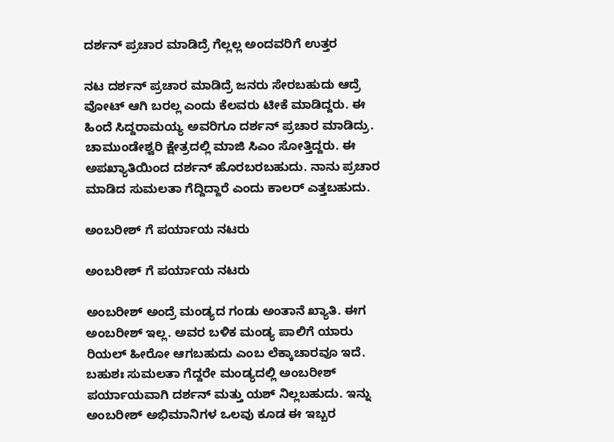ದರ್ಶನ್ ಪ್ರಚಾರ ಮಾಡಿದ್ರೆ ಗೆಲ್ಲಲ್ಲ ಅಂದವರಿಗೆ ಉತ್ತರ

ನಟ ದರ್ಶನ್ ಪ್ರಚಾರ ಮಾಡಿದ್ರೆ ಜನರು ಸೇರಬಹುದು ಆದ್ರೆ ವೋಟ್ ಆಗಿ ಬರಲ್ಲ ಎಂದು ಕೆಲವರು ಟೀಕೆ ಮಾಡಿದ್ದರು. ಈ ಹಿಂದೆ ಸಿದ್ದರಾಮಯ್ಯ ಅವರಿಗೂ ದರ್ಶನ್ ಪ್ರಚಾರ ಮಾಡಿದ್ರು. ಚಾಮುಂಡೇಶ್ವರಿ ಕ್ಷೇತ್ರದಲ್ಲಿ ಮಾಜಿ ಸಿಎಂ ಸೋತ್ತಿದ್ದರು. ಈ ಅಪಖ್ಯಾತಿಯಿಂದ ದರ್ಶನ್ ಹೊರಬರಬಹುದು. ನಾನು ಪ್ರಚಾರ ಮಾಡಿದ ಸುಮಲತಾ ಗೆದ್ದಿದ್ದಾರೆ ಎಂದು ಕಾಲರ್ ಎತ್ತಬಹುದು.

ಅಂಬರೀಶ್ ಗೆ ಪರ್ಯಾಯ ನಟರು

ಅಂಬರೀಶ್ ಗೆ ಪರ್ಯಾಯ ನಟರು

ಅಂಬರೀಶ್ ಅಂದ್ರೆ ಮಂಡ್ಯದ ಗಂಡು ಅಂತಾನೆ ಖ್ಯಾತಿ. ಈಗ ಅಂಬರೀಶ್ ಇಲ್ಲ. ಅವರ ಬಳಿಕ ಮಂಡ್ಯ ಪಾಲಿಗೆ ಯಾರು ರಿಯಲ್ ಹೀರೋ ಆಗಬಹುದು ಎಂಬ ಲೆಕ್ಕಾಚಾರವೂ ಇದೆ. ಬಹುಶಃ ಸುಮಲತಾ ಗೆದ್ದರೇ ಮಂಡ್ಯದಲ್ಲಿ ಅಂಬರೀಶ್ ಪರ್ಯಾಯವಾಗಿ ದರ್ಶನ್ ಮತ್ತು ಯಶ್ ನಿಲ್ಲಬಹುದು. ಇನ್ನು ಅಂಬರೀಶ್ ಅಭಿಮಾನಿಗಳ ಒಲವು ಕೂಡ ಈ ಇಬ್ಬರ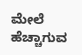ಮೇಲೆ ಹೆಚ್ಚಾಗುವ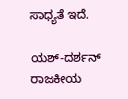ಸಾಧ್ಯತೆ ಇದೆ.

ಯಶ್-ದರ್ಶನ್ ರಾಜಕೀಯ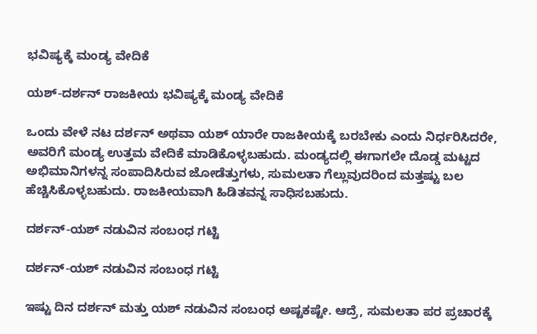ಭವಿಷ್ಯಕ್ಕೆ ಮಂಡ್ಯ ವೇದಿಕೆ

ಯಶ್-ದರ್ಶನ್ ರಾಜಕೀಯ ಭವಿಷ್ಯಕ್ಕೆ ಮಂಡ್ಯ ವೇದಿಕೆ

ಒಂದು ವೇಳೆ ನಟ ದರ್ಶನ್ ಅಥವಾ ಯಶ್ ಯಾರೇ ರಾಜಕೀಯಕ್ಕೆ ಬರಬೇಕು ಎಂದು ನಿರ್ಧರಿಸಿದರೇ, ಅವರಿಗೆ ಮಂಡ್ಯ ಉತ್ತಮ ವೇದಿಕೆ ಮಾಡಿಕೊಳ್ಳಬಹುದು. ಮಂಡ್ಯದಲ್ಲಿ ಈಗಾಗಲೇ ದೊಡ್ಡ ಮಟ್ಟದ ಅಭಿಮಾನಿಗಳನ್ನ ಸಂಪಾದಿಸಿರುವ ಜೋಡೆತ್ತುಗಳು, ಸುಮಲತಾ ಗೆಲ್ಲುವುದರಿಂದ ಮತ್ತಷ್ಟು ಬಲ ಹೆಚ್ಚಿಸಿಕೊಳ್ಳಬಹುದು. ರಾಜಕೀಯವಾಗಿ ಹಿಡಿತವನ್ನ ಸಾಧಿಸಬಹುದು.

ದರ್ಶನ್-ಯಶ್ ನಡುವಿನ ಸಂಬಂಧ ಗಟ್ಟಿ

ದರ್ಶನ್-ಯಶ್ ನಡುವಿನ ಸಂಬಂಧ ಗಟ್ಟಿ

ಇಷ್ಟು ದಿನ ದರ್ಶನ್ ಮತ್ತು ಯಶ್ ನಡುವಿನ ಸಂಬಂಧ ಅಷ್ಟಕಷ್ಟೇ. ಆದ್ರೆ, ಸುಮಲತಾ ಪರ ಪ್ರಚಾರಕ್ಕೆ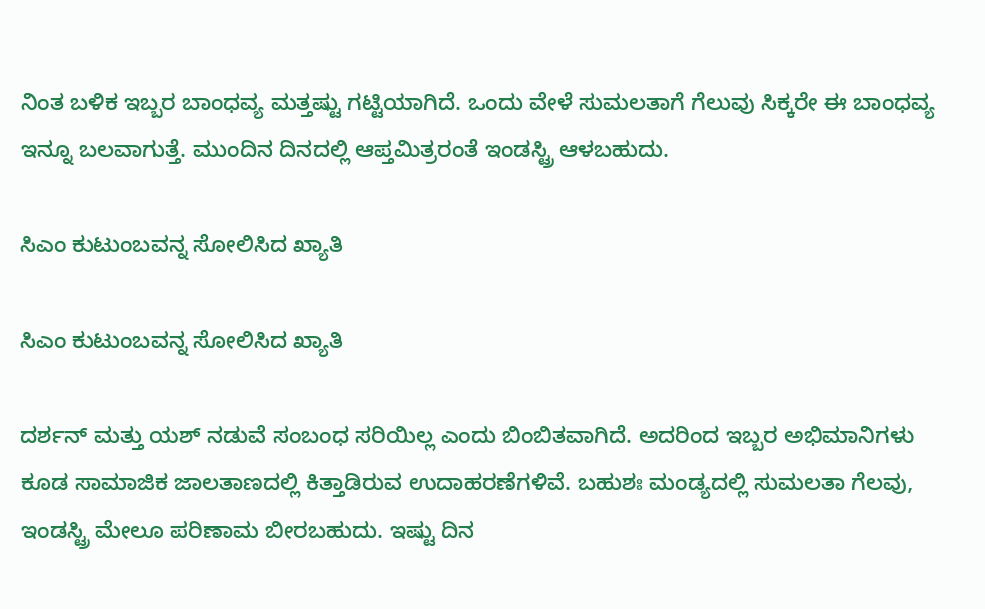ನಿಂತ ಬಳಿಕ ಇಬ್ಬರ ಬಾಂಧವ್ಯ ಮತ್ತಷ್ಟು ಗಟ್ಟಿಯಾಗಿದೆ. ಒಂದು ವೇಳೆ ಸುಮಲತಾಗೆ ಗೆಲುವು ಸಿಕ್ಕರೇ ಈ ಬಾಂಧವ್ಯ ಇನ್ನೂ ಬಲವಾಗುತ್ತೆ. ಮುಂದಿನ ದಿನದಲ್ಲಿ ಆಪ್ತಮಿತ್ರರಂತೆ ಇಂಡಸ್ಟ್ರಿ ಆಳಬಹುದು.

ಸಿಎಂ ಕುಟುಂಬವನ್ನ ಸೋಲಿಸಿದ ಖ್ಯಾತಿ

ಸಿಎಂ ಕುಟುಂಬವನ್ನ ಸೋಲಿಸಿದ ಖ್ಯಾತಿ

ದರ್ಶನ್ ಮತ್ತು ಯಶ್ ನಡುವೆ ಸಂಬಂಧ ಸರಿಯಿಲ್ಲ ಎಂದು ಬಿಂಬಿತವಾಗಿದೆ. ಅದರಿಂದ ಇಬ್ಬರ ಅಭಿಮಾನಿಗಳು ಕೂಡ ಸಾಮಾಜಿಕ ಜಾಲತಾಣದಲ್ಲಿ ಕಿತ್ತಾಡಿರುವ ಉದಾಹರಣೆಗಳಿವೆ. ಬಹುಶಃ ಮಂಡ್ಯದಲ್ಲಿ ಸುಮಲತಾ ಗೆಲವು, ಇಂಡಸ್ಟ್ರಿ ಮೇಲೂ ಪರಿಣಾಮ ಬೀರಬಹುದು. ಇಷ್ಟು ದಿನ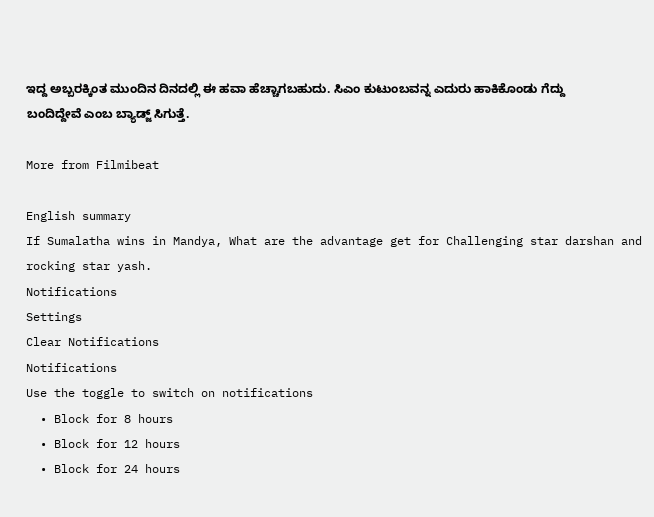ಇದ್ದ ಅಬ್ಬರಕ್ಕಿಂತ ಮುಂದಿನ ದಿನದಲ್ಲಿ ಈ ಹವಾ ಹೆಚ್ಚಾಗಬಹುದು. ಸಿಎಂ ಕುಟುಂಬವನ್ನ ಎದುರು ಹಾಕಿಕೊಂಡು ಗೆದ್ದು ಬಂದಿದ್ದೇವೆ ಎಂಬ ಬ್ಯಾಡ್ಜ್ ಸಿಗುತ್ತೆ.

More from Filmibeat

English summary
If Sumalatha wins in Mandya, What are the advantage get for Challenging star darshan and rocking star yash.
Notifications
Settings
Clear Notifications
Notifications
Use the toggle to switch on notifications
  • Block for 8 hours
  • Block for 12 hours
  • Block for 24 hours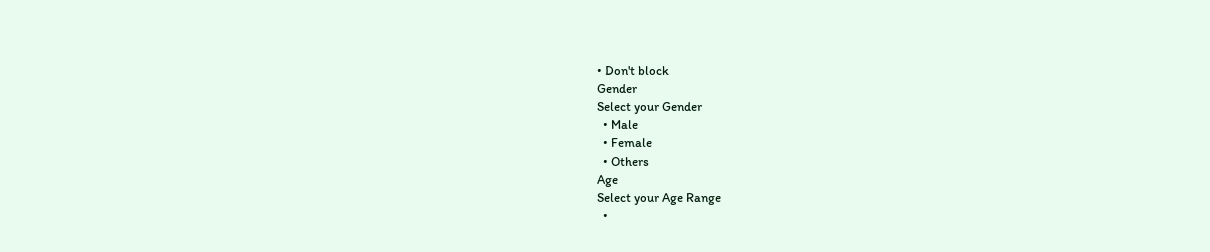• Don't block
Gender
Select your Gender
  • Male
  • Female
  • Others
Age
Select your Age Range
  •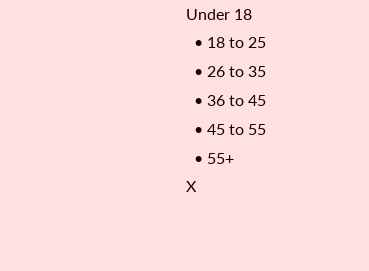Under 18
  • 18 to 25
  • 26 to 35
  • 36 to 45
  • 45 to 55
  • 55+
X